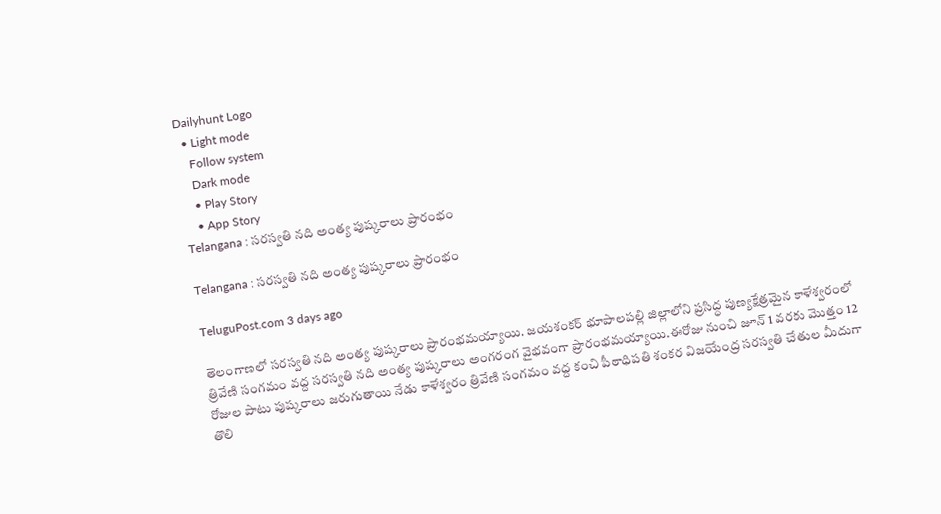Dailyhunt Logo
  • Light mode
    Follow system
    Dark mode
    • Play Story
    • App Story
Telangana : సరస్వతి నది అంత్య పుష్కరాలు ప్రారంభం

Telangana : సరస్వతి నది అంత్య పుష్కరాలు ప్రారంభం

TeluguPost.com 3 days ago

తెలంగాణలో సరస్వతి నది అంత్య పుష్కరాలు ప్రారంభమయ్యాయి. జయశంకర్ భూపాలపల్లి జిల్లాలోని ప్రసిద్ధ పుణ్యక్షేత్రమైన కాళేశ్వరంలో త్రివేణి సంగమం వద్ద సరస్వతి నది అంత్య పుష్కరాలు అంగరంగ వైభవంగా ప్రారంభమయ్యాయి.ఈరోజు నుంచి జూన్ 1 వరకు మొత్తం 12 రోజుల పాటు పుష్కరాలు జరుగుతాయి నేడు కాళేశ్వరం త్రివేణి సంగమం వద్ద కంచి పీఠాధిపతి శంకర విజయేంద్ర సరస్వతి చేతుల మీదుగా తొలి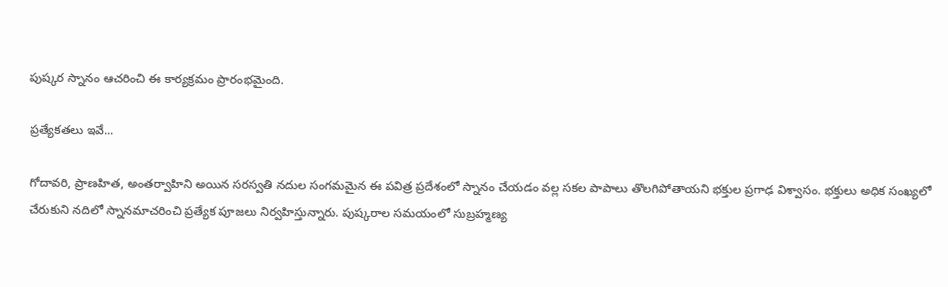పుష్కర స్నానం ఆచరించి ఈ కార్యక్రమం ప్రారంభమైంది.

ప్రత్యేకతలు ఇవే...

గోదావరి, ప్రాణహిత, అంతర్వాహిని అయిన సరస్వతి నదుల సంగమమైన ఈ పవిత్ర ప్రదేశంలో స్నానం చేయడం వల్ల సకల పాపాలు తొలగిపోతాయని భక్తుల ప్రగాఢ విశ్వాసం. భక్తులు అధిక సంఖ్యలో చేరుకుని నదిలో స్నానమాచరించి ప్రత్యేక పూజలు నిర్వహిస్తున్నారు. పుష్కరాల సమయంలో సుబ్రహ్మణ్య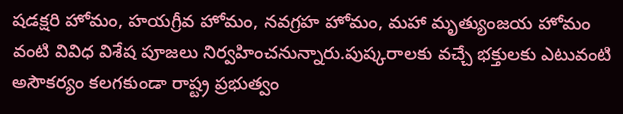షడక్షరి హోమం, హయగ్రీవ హోమం, నవగ్రహ హోమం, మహా మృత్యుంజయ హోమం వంటి వివిధ విశేష పూజలు నిర్వహించనున్నారు.పుష్కరాలకు వచ్చే భక్తులకు ఎటువంటి అసౌకర్యం కలగకుండా రాష్ట్ర ప్రభుత్వం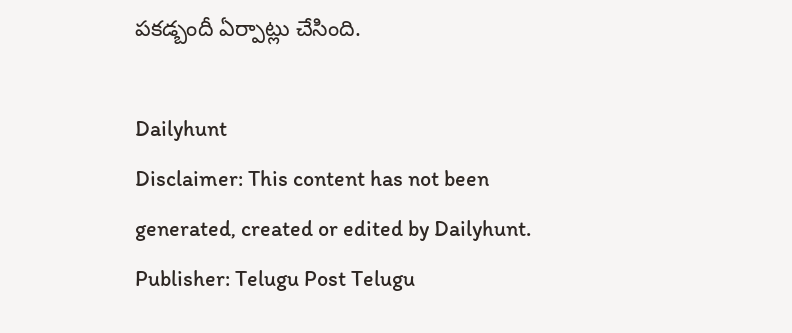పకడ్బందీ ఏర్పాట్లు చేసింది.

Dailyhunt
Disclaimer: This content has not been generated, created or edited by Dailyhunt. Publisher: Telugu Post Telugu